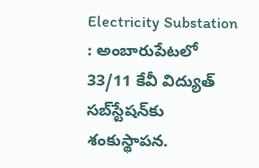Electricity Substation : అంబారుపేటలో 33/11 కేవీ విద్యుత్ సబ్‌స్టేషన్‌కు శంకుస్థాపన.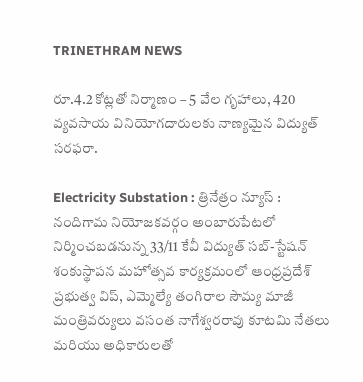TRINETHRAM NEWS

రూ.4.2 కోట్లతో నిర్మాణం – 5 వేల గృహాలు, 420 వ్యవసాయ వినియోగదారులకు నాణ్యమైన విద్యుత్ సరఫరా.

Electricity Substation : త్రినేత్రం న్యూస్ : నందిగామ నియోజకవర్గం అంబారుపేటలో నిర్మించబడనున్న 33/11 కేవీ విద్యుత్ సబ్-స్టేషన్ శంకుస్థాపన మహోత్సవ కార్యక్రమంలో ఆంధ్రప్రదేశ్ ప్రభుత్వ విప్, ఎమ్మెల్యే తంగిరాల సౌమ్య మాజీ మంత్రివర్యులు వసంత నాగేశ్వరరావు కూటమి నేతలు మరియు అధికారులతో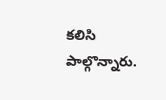కలిసి పాల్గొన్నారు.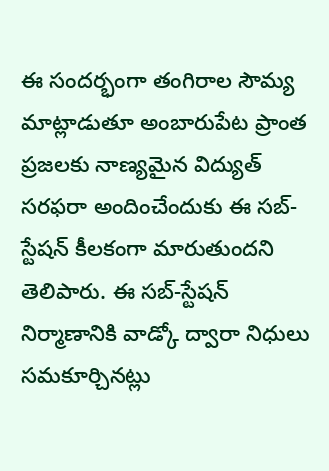ఈ సందర్భంగా తంగిరాల సౌమ్య మాట్లాడుతూ అంబారుపేట ప్రాంత ప్రజలకు నాణ్యమైన విద్యుత్ సరఫరా అందించేందుకు ఈ సబ్-స్టేషన్ కీలకంగా మారుతుందని తెలిపారు. ఈ సబ్-స్టేషన్ నిర్మాణానికి వాడ్కో ద్వారా నిధులు సమకూర్చినట్లు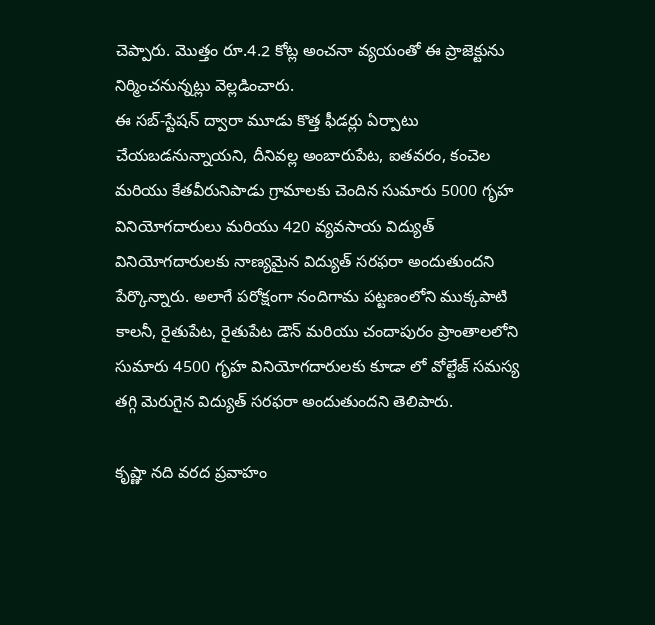చెప్పారు. మొత్తం రూ.4.2 కోట్ల అంచనా వ్యయంతో ఈ ప్రాజెక్టును నిర్మించనున్నట్లు వెల్లడించారు.
ఈ సబ్-స్టేషన్ ద్వారా మూడు కొత్త ఫీడర్లు ఏర్పాటు చేయబడనున్నాయని, దీనివల్ల అంబారుపేట, ఐతవరం, కంచెల మరియు కేతవీరునిపాడు గ్రామాలకు చెందిన సుమారు 5000 గృహ వినియోగదారులు మరియు 420 వ్యవసాయ విద్యుత్ వినియోగదారులకు నాణ్యమైన విద్యుత్ సరఫరా అందుతుందని పేర్కొన్నారు. అలాగే పరోక్షంగా నందిగామ పట్టణంలోని ముక్కపాటి కాలనీ, రైతుపేట, రైతుపేట డౌన్ మరియు చందాపురం ప్రాంతాలలోని సుమారు 4500 గృహ వినియోగదారులకు కూడా లో వోల్టేజ్ సమస్య తగ్గి మెరుగైన విద్యుత్ సరఫరా అందుతుందని తెలిపారు.

కృష్ణా నది వరద ప్రవాహం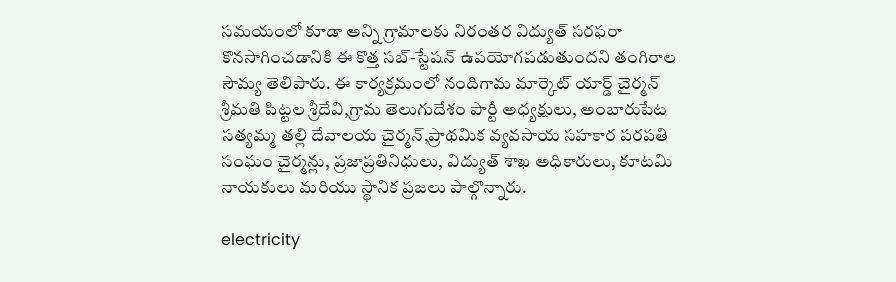సమయంలో కూడా అన్ని గ్రామాలకు నిరంతర విద్యుత్ సరఫరా కొనసాగించడానికి ఈ కొత్త సబ్-స్టేషన్ ఉపయోగపడుతుందని తంగిరాల సౌమ్య తెలిపారు. ఈ కార్యక్రమంలో నందిగామ మార్కెట్ యార్డ్ చైర్మన్ శ్రీమతి పిట్టల శ్రీదేవి,గ్రామ తెలుగుదేశం పార్టీ అధ్యక్షులు, అంబారుపేట సత్యమ్మ తల్లి దేవాలయ చైర్మన్,ప్రాథమిక వ్యవసాయ సహకార పరపతి సంఘం చైర్మన్లు, ప్రజాప్రతినిధులు, విద్యుత్ శాఖ అధికారులు, కూటమి నాయకులు మరియు స్థానిక ప్రజలు పాల్గొన్నారు.

electricity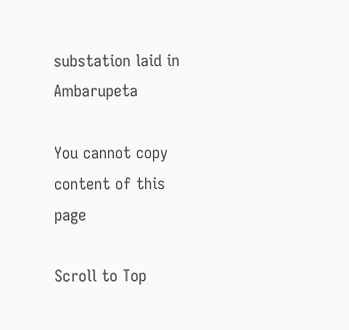substation laid in Ambarupeta

You cannot copy content of this page

Scroll to Top